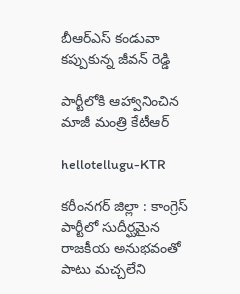బీఆర్ఎస్ కండువా క‌ప్పుకున్న జీవ‌న్ రెడ్డి

పార్టీలోకి ఆహ్వానించిన మాజీ మంత్రి కేటీఆర్

hellotellugu-KTR

క‌రీంన‌గ‌ర్ జిల్లా : కాంగ్రెస్ పార్టీలో సుదీర్ఘ‌మైన రాజ‌కీయ అనుభ‌వంతో పాటు మ‌చ్చ‌లేని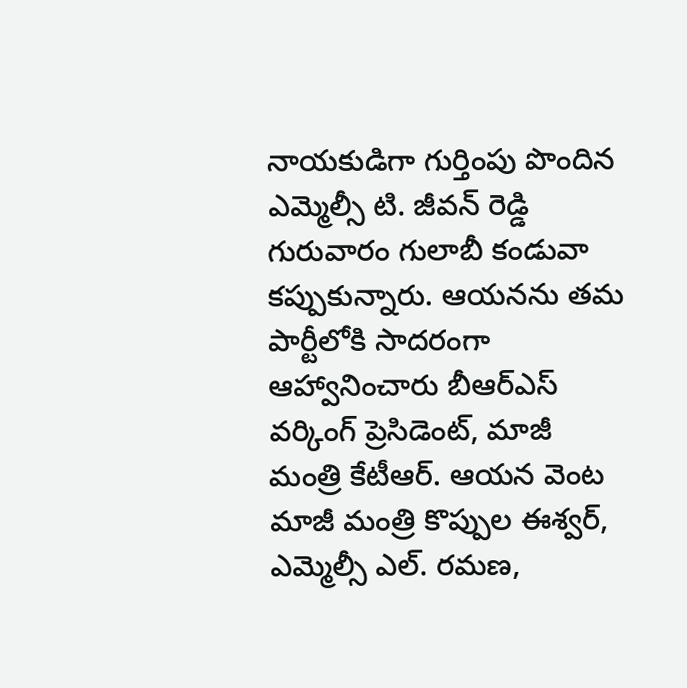నాయ‌కుడిగా గుర్తింపు పొందిన ఎమ్మెల్సీ టి. జీవ‌న్ రెడ్డి గురువారం గులాబీ కండువా క‌ప్పుకున్నారు. ఆయ‌న‌ను త‌మ పార్టీలోకి సాద‌రంగా ఆహ్వానించారు బీఆర్ఎస్ వ‌ర్కింగ్ ప్రెసిడెంట్, మాజీ మంత్రి కేటీఆర్. ఆయ‌న వెంట మాజీ మంత్రి కొప్పుల ఈశ్వ‌ర్, ఎమ్మెల్సీ ఎల్. ర‌మ‌ణ‌,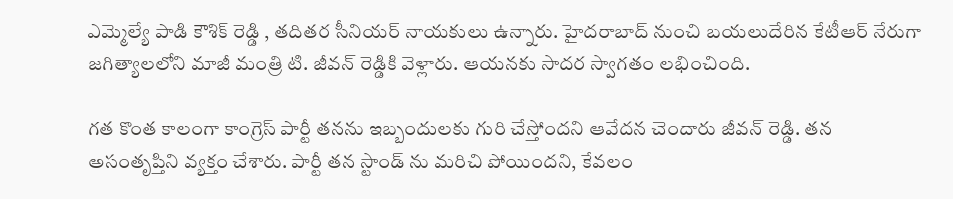ఎమ్మెల్యే పాడి కౌశిక్ రెడ్డి , త‌దిత‌ర సీనియ‌ర్ నాయ‌కులు ఉన్నారు. హైద‌రాబాద్ నుంచి బ‌య‌లుదేరిన కేటీఆర్ నేరుగా జ‌గిత్యాల‌లోని మాజీ మంత్రి టి. జీవ‌న్ రెడ్డికి వెళ్లారు. ఆయ‌న‌కు సాద‌ర స్వాగ‌తం ల‌భించింది.

గ‌త కొంత కాలంగా కాంగ్రెస్ పార్టీ త‌న‌ను ఇబ్బందుల‌కు గురి చేస్తోంద‌ని ఆవేద‌న చెందారు జీవ‌న్ రెడ్డి. త‌న అసంతృప్తిని వ్య‌క్తం చేశారు. పార్టీ త‌న స్టాండ్ ను మ‌రిచి పోయింద‌ని, కేవ‌లం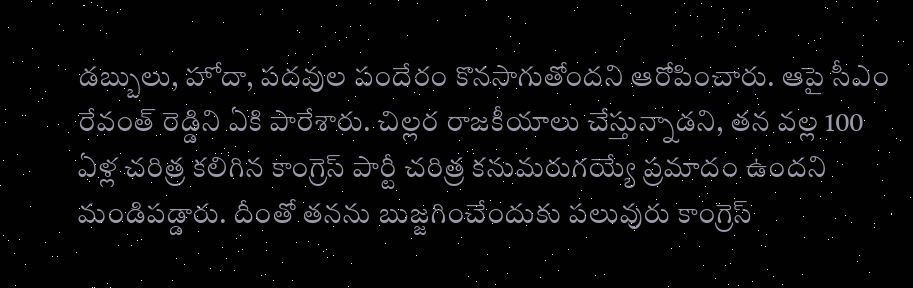డ‌బ్బులు, హోదా, ప‌ద‌వుల పందేరం కొన‌సాగుతోంద‌ని ఆరోపించారు. ఆపై సీఎం రేవంత్ రెడ్డిని ఏకి పారేశారు. చిల్ల‌ర రాజ‌కీయాలు చేస్తున్నాడ‌ని, త‌న వ‌ల్ల 100 ఏళ్ల చ‌రిత్ర క‌లిగిన కాంగ్రెస్ పార్టీ చ‌రిత్ర క‌నుమ‌రుగ‌య్యే ప్ర‌మాదం ఉంద‌ని మండిప‌డ్డారు. దీంతో త‌న‌ను బుజ్జ‌గించేందుకు ప‌లువురు కాంగ్రెస్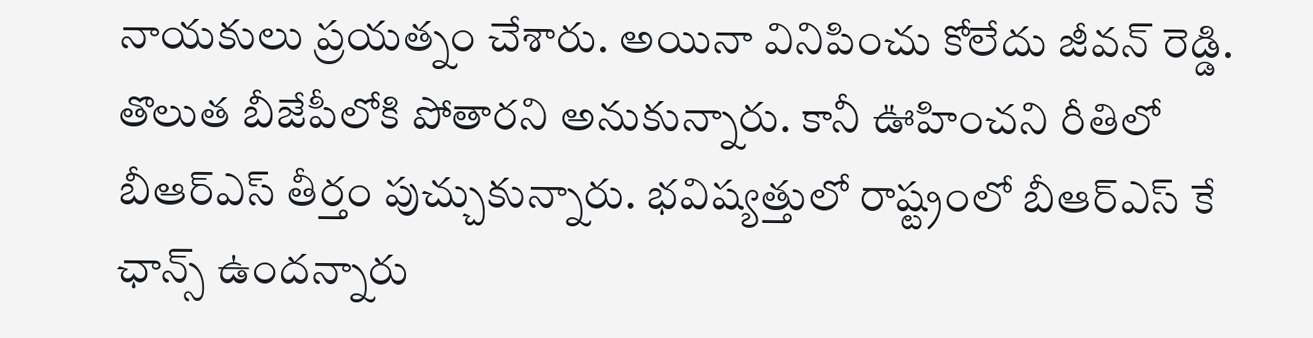నాయ‌కులు ప్ర‌యత్నం చేశారు. అయినా వినిపించు కోలేదు జీవ‌న్ రెడ్డి. తొలుత బీజేపీలోకి పోతార‌ని అనుకున్నారు. కానీ ఊహించ‌ని రీతిలో బీఆర్ఎస్ తీర్తం పుచ్చుకున్నారు. భ‌విష్య‌త్తులో రాష్ట్రంలో బీఆర్ఎస్ కే ఛాన్స్ ఉంద‌న్నారు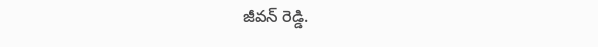జీవ‌న్ రెడ్డి.